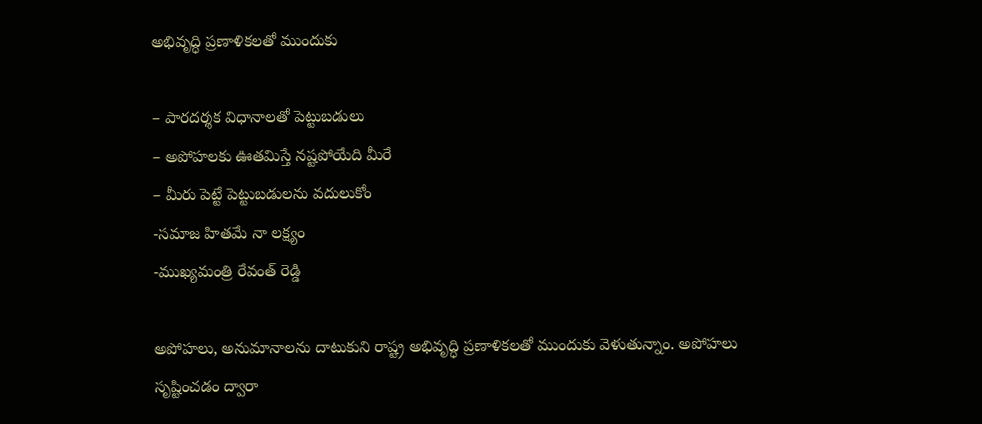అభివృద్ధి ప్ర‌ణాళిక‌ల‌తో ముందుకు

– పార‌ద‌ర్శ‌క విధానాల‌తో పెట్టుబ‌డులు
– అపోహ‌ల‌కు ఊత‌మిస్తే న‌ష్ట‌పోయేది మీరే
– మీరు పెట్టే పెట్టుబ‌డుల‌ను వ‌దులుకోం
-స‌మాజ హిత‌మే నా ల‌క్ష్యం
-ముఖ్య‌మంత్రి రేవంత్ రెడ్డి

అపోహలు, అనుమానాలను దాటుకుని రాష్ట్ర అభివృద్ధి ప్రణాళికలతో ముందుకు వెళుతున్నాం. అపోహలు సృష్టించడం ద్వారా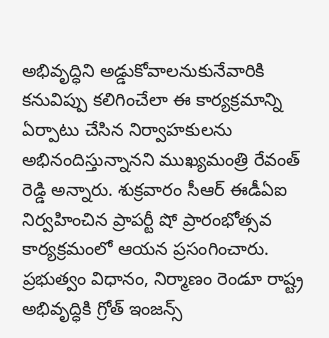అభివృద్ధిని అడ్డుకోవాలనుకునేవారికి కనువిప్పు కలిగించేలా ఈ కార్యక్రమాన్ని ఏర్పాటు చేసిన నిర్వాహకులను అభినందిస్తున్నాన‌ని ముఖ్య‌మంత్రి రేవంత్ రెడ్డి అన్నారు. శుక్ర‌వారం సీఆర్ ఈడీఏఐ నిర్వ‌హించిన ప్రాపర్టీ షో ప్రారంభోత్సవ కార్యక్రమంలో ఆయ‌న ప్ర‌సంగించారు. ప్రభుత్వం విధానం, నిర్మాణం రెండూ రాష్ట్ర అభివృద్ధికి గ్రోత్ ఇంజన్స్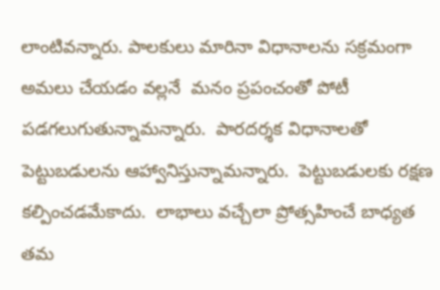లాంటివన్నారు. పాలకులు మారినా విధానాల‌ను స‌క్ర‌మంగా అమ‌లు చేయ‌డం వ‌ల్ల‌నే  మనం ప్రపంచంతో పోటీ పడగలుగుతున్నామ‌న్నారు.  పారదర్శక విధానాల‌తో పెట్టుబడులను ఆహ్వానిస్తున్నామ‌న్నారు.  పెట్టుబడులకు రక్షణ కల్పించడమేకాదు.  లాభాలు వచ్చేలా ప్రోత్సహించే బాధ్యత త‌మ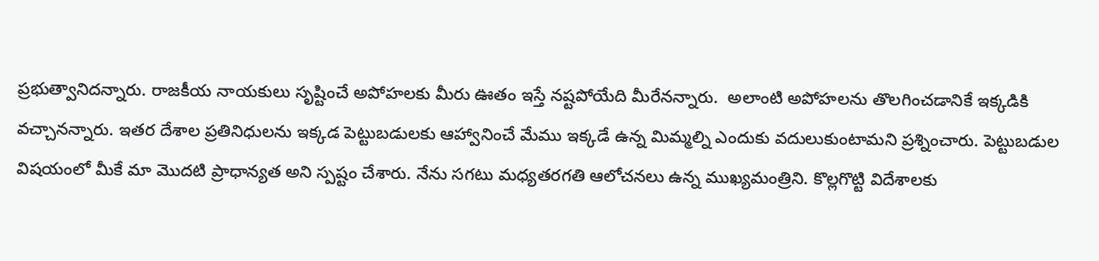ప్ర‌భుత్వానిద‌న్నారు. రాజకీయ నాయకులు సృష్టించే అపోహలకు మీరు ఊతం ఇస్తే నష్టపోయేది మీరేనన్నారు.  అలాంటి అపోహలను తొలగించడానికే ఇక్కడికి వచ్చాన‌న్నారు. ఇతర దేశాల ప్రతినిధులను ఇక్కడ పెట్టుబడులకు ఆహ్వానించే మేము ఇక్కడే ఉన్న మిమ్మల్ని ఎందుకు వదులుకుంటామ‌ని ప్ర‌శ్నించారు. పెట్టుబడుల విషయంలో మీకే మా మొదటి ప్రాధాన్యత అని స్ప‌ష్టం చేశారు. నేను సగటు మధ్యతరగతి ఆలోచనలు ఉన్న ముఖ్యమంత్రిని. కొల్లగొట్టి విదేశాలకు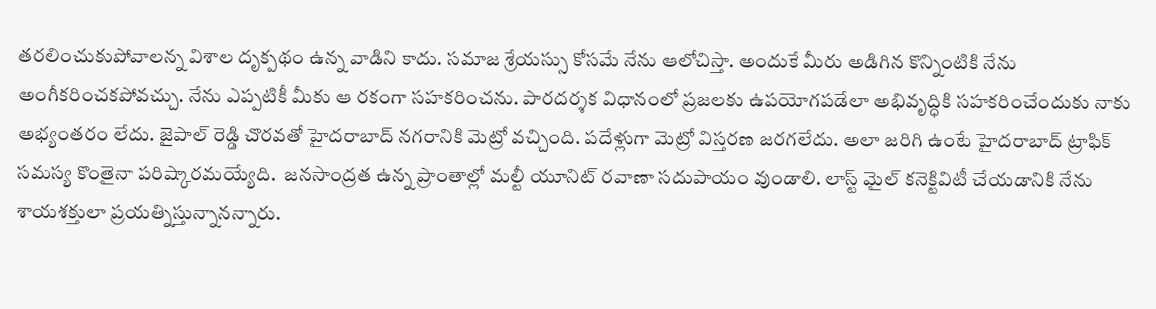తరలించుకుపోవాలన్న విశాల దృక్పథం ఉన్న వాడిని కాదు. సమాజ శ్రేయస్సు కోసమే నేను ఆలోచిస్తా. అందుకే మీరు అడిగిన కొన్నింటికి నేను అంగీకరించకపోవచ్చు. నేను ఎప్పటికీ మీకు ఆ రకంగా సహకరించను. పారదర్శక విధానంలో ప్రజలకు ఉపయోగపడేలా అభివృద్ధికి సహకరించేందుకు నాకు అభ్యంతరం లేదు. జైపాల్ రెడ్డి చొరవతో హైదరాబాద్ నగరానికి మెట్రో వచ్చింది. పదేళ్లుగా మెట్రో విస్తరణ జరగలేదు. అలా జరిగి ఉంటే హైదరాబాద్ ట్రాఫిక్ సమస్య కొంతైనా పరిష్కారమయ్యేది.  జనసాంద్రత ఉన్న ప్రాంతాల్లో మల్టీ యూనిట్ ర‌వాణా స‌దుపాయం వుండాలి. లాస్ట్ మైల్ కనెక్టివిటీ చేయడానికి నేను శాయశక్తులా ప్రయత్నిస్తున్నాన‌న్నారు.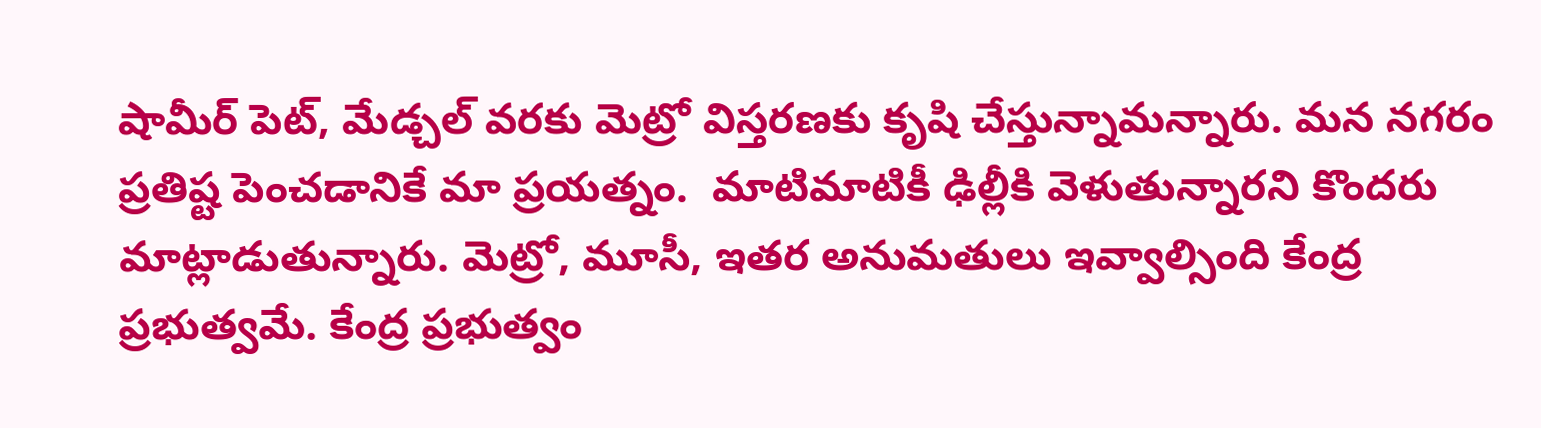షామీర్ పెట్, మేడ్చల్ వరకు మెట్రో విస్తరణకు కృషి చేస్తున్నామ‌న్నారు. మన నగరం ప్రతిష్ట పెంచడానికే మా ప్రయత్నం.  మాటిమాటికీ ఢిల్లీకి వెళుతున్నారని కొందరు మాట్లాడుతున్నారు. మెట్రో, మూసీ, ఇతర అనుమతులు ఇవ్వాల్సింది కేంద్ర ప్రభుత్వమే. కేంద్ర ప్రభుత్వం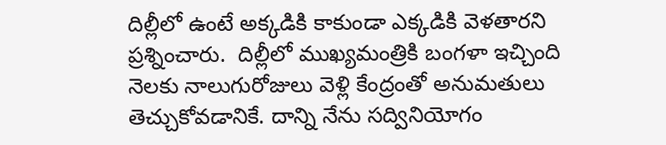దిల్లీలో ఉంటే అక్కడికి కాకుండా ఎక్కడికి వెళతారని ప్ర‌శ్నించారు.  దిల్లీలో ముఖ్యమంత్రికి బంగళా ఇచ్చింది నెలకు నాలుగురోజులు వెళ్లి కేంద్రంతో అనుమతులు తెచ్చుకోవడానికే. దాన్ని నేను సద్వినియోగం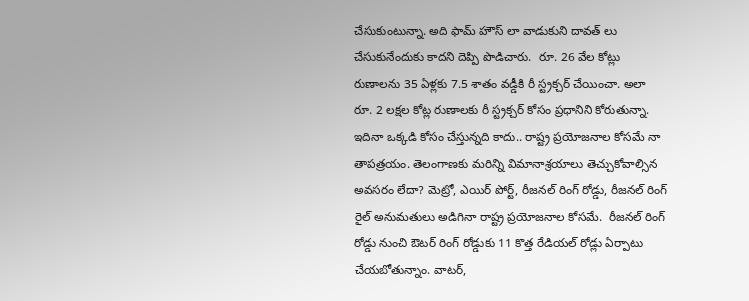చేసుకుంటున్నా. అది ఫామ్ హౌస్ లా వాడుకుని దావత్ లు చేసుకునేందుకు కాదని దెప్పి పొడిచారు.  రూ. 26 వేల కోట్లు రుణాలను 35 ఏళ్లకు 7.5 శాతం వడ్డీకి రీ స్ట్రక్చర్ చేయించా. అలా రూ. 2 లక్షల కోట్ల రుణాలకు రీ స్ట్రక్చర్ కోసం ప్రధానిని కోరుతున్నా. ఇదినా ఒక్కడి కోసం చేస్తున్నది కాదు.. రాష్ట్ర ప్రయోజనాల కోసమే నా తాపత్రయం. తెలంగాణకు మరిన్ని విమానాశ్రయాలు తెచ్చుకోవాల్సిన అవసరం లేదా? మెట్రో, ఎయిర్ పోర్ట్, రీజనల్ రింగ్ రోడ్డు, రీజనల్ రింగ్ రైల్ అనుమతులు అడిగినా రాష్ట్ర ప్రయోజనాల కోసమే.  రీజనల్ రింగ్ రోడ్డు నుంచి ఔటర్ రింగ్ రోడ్డుకు 11 కొత్త రేడియల్ రోడ్లు ఏర్పాటు చేయబోతున్నాం. వాటర్,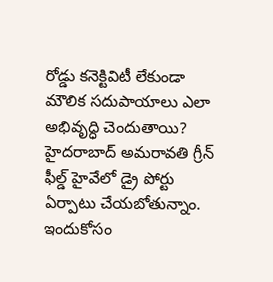రోడ్డు కనెక్టివిటీ లేకుండా మౌలిక స‌దుపాయాలు ఎలా అభివృద్ధి చెందుతాయి? హైదరాబాద్ అమరావతి గ్రీన్ ఫీల్డ్ హైవేలో డ్రై పోర్టు ఏర్పాటు చేయబోతున్నాం. ఇందుకోసం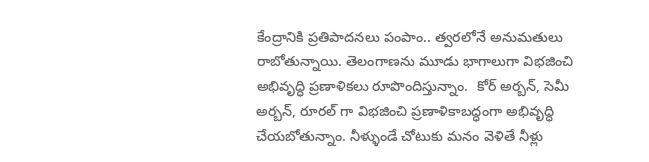కేంద్రానికి ప్రతిపాదనలు పంపాం.. త్వరలోనే అనుమతులు రాబోతున్నాయి. తెలంగాణను మూడు భాగాలుగా విభజించి అభివృద్ధి ప్రణాళికలు రూపొందిస్తున్నాం.  కోర్ అర్బన్, సెమీ అర్బన్, రూరల్ గా విభజించి ప్రణాళికాబద్ధంగా అభివృద్ధి చేయబోతున్నాం. నీళ్ళుండే చోటుకు మనం వెళితే నీళ్లు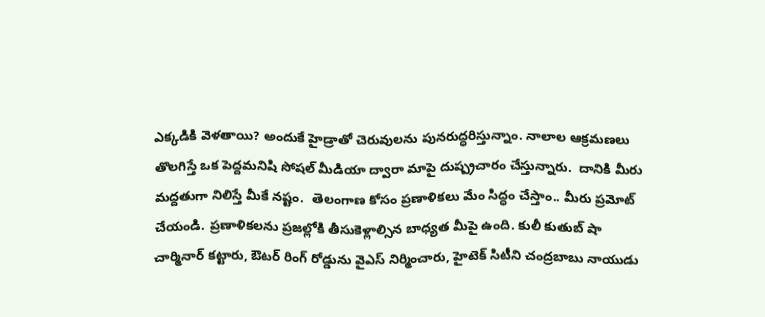ఎక్కడికి వెళతాయి? అందుకే హైడ్రాతో చెరువులను పునరుద్ధరిస్తున్నాం. నాలాల ఆక్రమణలు తొలగిస్తే ఒక పెద్దమనిషి సోషల్ మీడియా ద్వారా మాపై దుష్ప్రచారం చేస్తున్నారు.  దానికి మీరు మద్దతుగా నిలిస్తే మీకే నష్టం.  తెలంగాణ కోసం ప్రణాళికలు మేం సిద్ధం చేస్తాం.. మీరు ప్రమోట్ చేయండి. ప్రణాళికలను ప్రజల్లోకి తీసుకెళ్లాల్సిన బాధ్యత మీపై ఉంది. కులీ కుతుబ్ షా చార్మినార్ కట్టారు, ఔటర్ రింగ్ రోడ్డును వైఎస్ నిర్మించారు, హైటెక్ సిటీని చంద్రబాబు నాయుడు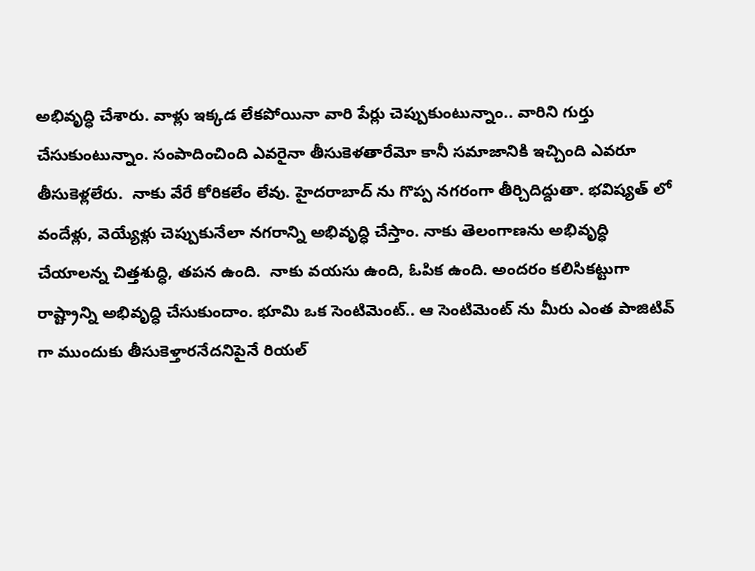అభివృద్ధి చేశారు. వాళ్లు ఇక్కడ లేకపోయినా వారి పేర్లు చెప్పుకుంటున్నాం.. వారిని గుర్తు చేసుకుంటున్నాం. సంపాదించింది ఎవరైనా తీసుకెళతారేమో కానీ సమాజానికి ఇచ్చింది ఎవరూ తీసుకెళ్లలేరు.  నాకు వేరే కోరికలేం లేవు. హైదరాబాద్ ను గొప్ప నగరంగా తీర్చిదిద్దుతా. భవిష్యత్ లో వందేళ్లు, వెయ్యేళ్లు చెప్పుకునేలా నగరాన్ని అభివృద్ధి చేస్తాం. నాకు తెలంగాణను అభివృద్ధి చేయాలన్న చిత్తశుద్ధి, తపన ఉంది.  నాకు వయసు ఉంది, ఓపిక ఉంది. అందరం కలిసికట్టుగా రాష్ట్రాన్ని అభివృద్ధి చేసుకుందాం. భూమి ఒక సెంటిమెంట్.. ఆ సెంటిమెంట్ ను మీరు ఎంత పాజిటివ్ గా ముందుకు తీసుకెళ్తారనేదనిపైనే రియల్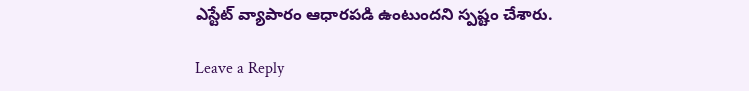ఎస్టేట్ వ్యాపారం ఆధారపడి ఉంటుందని స్ప‌ష్టం చేశారు.

Leave a Reply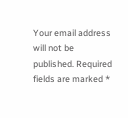Your email address will not be published. Required fields are marked *